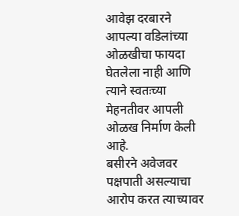आवेझ दरबारने आपल्या वडिलांच्या ओळखीचा फायदा घेतलेला नाही आणि त्याने स्वतःच्या मेहनतीवर आपली ओळख निर्माण केली आहे.
बसीरने अवेजवर पक्षपाती असल्याचा आरोप करत त्याच्यावर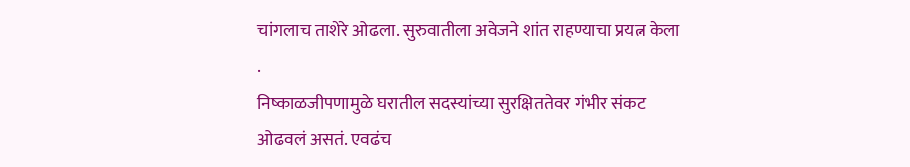चांगलाच ताशेरे ओढला. सुरुवातीला अवेजने शांत राहण्याचा प्रयत्न केला .
निष्काळजीपणामुळे घरातील सदस्यांच्या सुरक्षिततेवर गंभीर संकट ओढवलं असतं. एवढंच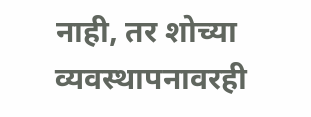नाही, तर शोच्या व्यवस्थापनावरही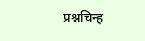प्रश्नचिन्ह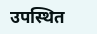उपस्थित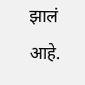झालं आहे.